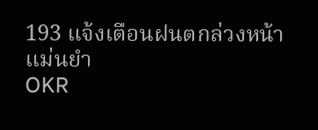193 แจ้งเตือนฝนตกล่วงหน้าแม่นยำ
OKR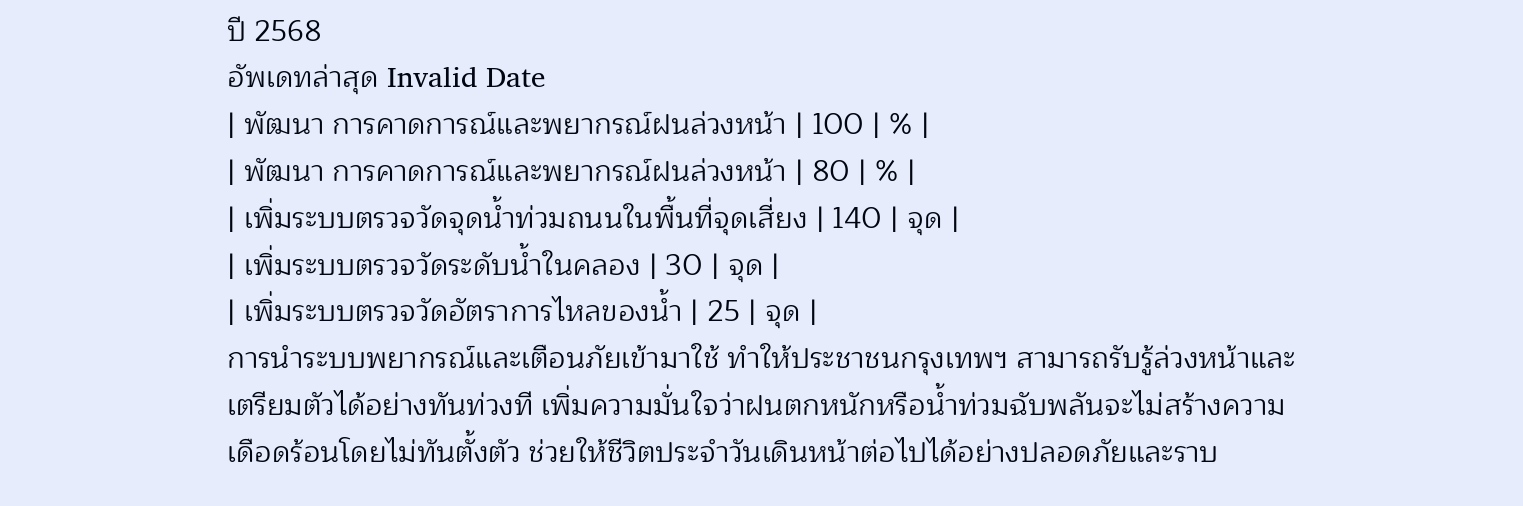ปี 2568
อัพเดทล่าสุด Invalid Date
| พัฒนา การคาดการณ์และพยากรณ์ฝนล่วงหน้า | 100 | % |
| พัฒนา การคาดการณ์และพยากรณ์ฝนล่วงหน้า | 80 | % |
| เพิ่มระบบตรวจวัดจุดน้ำท่วมถนนในพื้นที่จุดเสี่ยง | 140 | จุด |
| เพิ่มระบบตรวจวัดระดับน้ำในคลอง | 30 | จุด |
| เพิ่มระบบตรวจวัดอัตราการไหลของน้ำ | 25 | จุด |
การนำระบบพยากรณ์และเตือนภัยเข้ามาใช้ ทำให้ประชาชนกรุงเทพฯ สามารถรับรู้ล่วงหน้าและเตรียมตัวได้อย่างทันท่วงที เพิ่มความมั่นใจว่าฝนตกหนักหรือน้ำท่วมฉับพลันจะไม่สร้างความเดือดร้อนโดยไม่ทันตั้งตัว ช่วยให้ชีวิตประจำวันเดินหน้าต่อไปได้อย่างปลอดภัยและราบ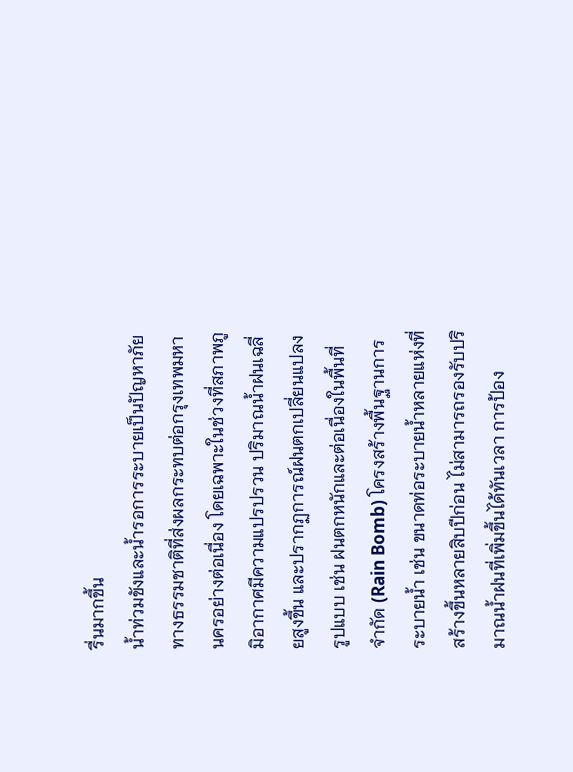รื่นมากขึ้น
น้ำท่วมขังและน้ำรอการระบายเป็นปัญหาภัยทางธรรมชาติที่ส่งผลกระทบต่อกรุงเทพมหานครอย่างต่อเนื่อง โดยเฉพาะในช่วงที่สภาพภูมิอากาศมีความแปรปรวน ปริมาณน้ำฝนเฉลี่ยสูงขึ้น และปรากฏการณ์ฝนตกเปลี่ยนแปลงรูปแบบ เช่น ฝนตกหนักและต่อเนื่องในพื้นที่จำกัด (Rain Bomb) โครงสร้างพื้นฐานการระบายน้ำ เช่น ขนาดท่อระบายน้ำหลายแห่งที่สร้างขึ้นหลายสิบปีก่อน ไม่สามารถรองรับปริมาณน้ำฝนที่เพิ่มขึ้นได้ทันเวลา การป้อง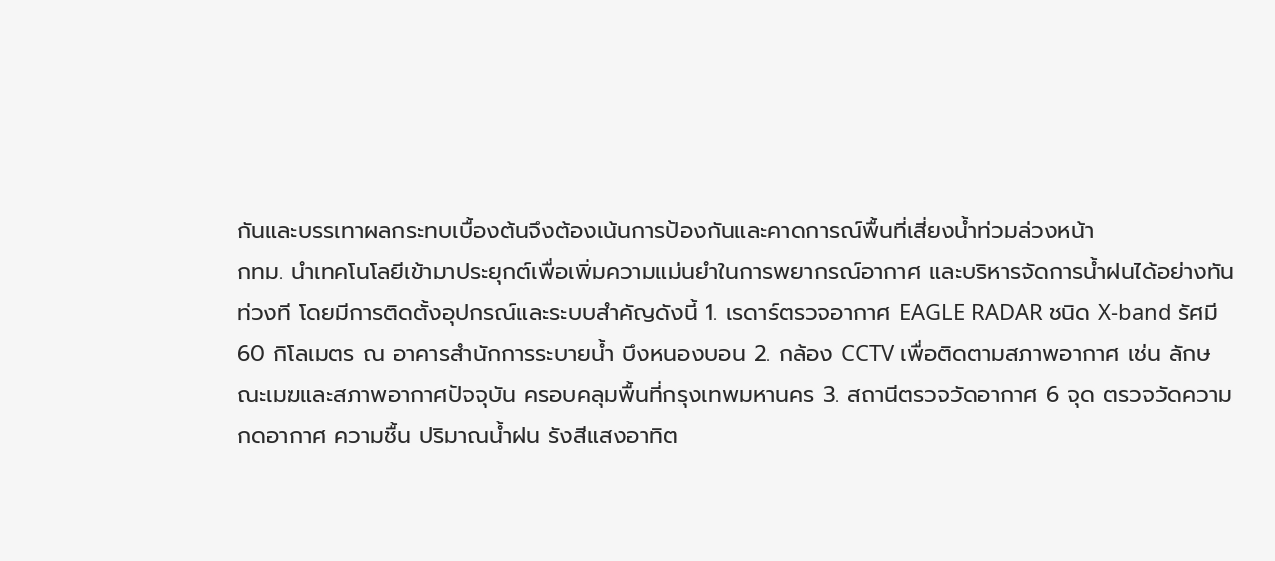กันและบรรเทาผลกระทบเบื้องต้นจึงต้องเน้นการป้องกันและคาดการณ์พื้นที่เสี่ยงน้ำท่วมล่วงหน้า
กทม. นำเทคโนโลยีเข้ามาประยุกต์เพื่อเพิ่มความแม่นยำในการพยากรณ์อากาศ และบริหารจัดการน้ำฝนได้อย่างทันท่วงที โดยมีการติดตั้งอุปกรณ์และระบบสำคัญดังนี้ 1. เรดาร์ตรวจอากาศ EAGLE RADAR ชนิด X-band รัศมี 60 กิโลเมตร ณ อาคารสำนักการระบายน้ำ บึงหนองบอน 2. กล้อง CCTV เพื่อติดตามสภาพอากาศ เช่น ลักษณะเมฆและสภาพอากาศปัจจุบัน ครอบคลุมพื้นที่กรุงเทพมหานคร 3. สถานีตรวจวัดอากาศ 6 จุด ตรวจวัดความกดอากาศ ความชื้น ปริมาณน้ำฝน รังสีแสงอาทิต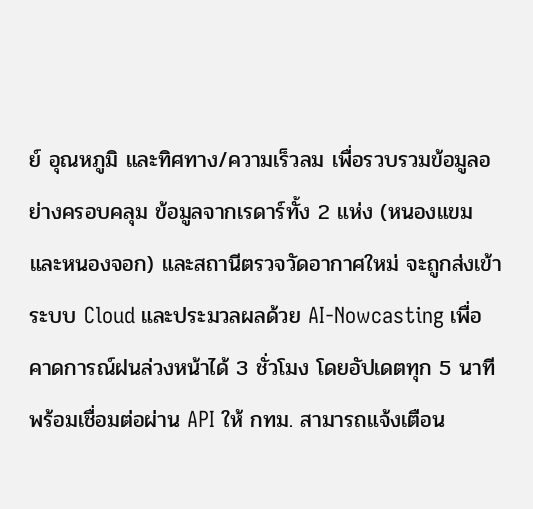ย์ อุณหภูมิ และทิศทาง/ความเร็วลม เพื่อรวบรวมข้อมูลอย่างครอบคลุม ข้อมูลจากเรดาร์ทั้ง 2 แห่ง (หนองแขมและหนองจอก) และสถานีตรวจวัดอากาศใหม่ จะถูกส่งเข้าระบบ Cloud และประมวลผลด้วย AI-Nowcasting เพื่อคาดการณ์ฝนล่วงหน้าได้ 3 ชั่วโมง โดยอัปเดตทุก 5 นาที พร้อมเชื่อมต่อผ่าน API ให้ กทม. สามารถแจ้งเตือน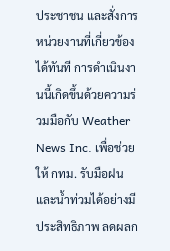ประชาชน และสั่งการหน่วยงานที่เกี่ยวข้องได้ทันที การดำเนินงานนี้เกิดขึ้นด้วยความร่วมมือกับ Weather News Inc. เพื่อช่วยให้ กทม. รับมือฝนและน้ำท่วมได้อย่างมีประสิทธิภาพ ลดผลก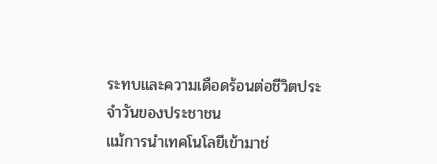ระทบและความเดือดร้อนต่อชีวิตประจำวันของประชาชน
แม้การนำเทคโนโลยีเข้ามาช่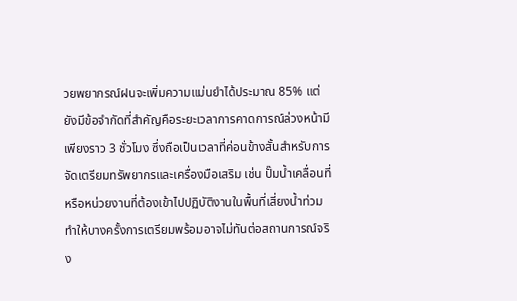วยพยากรณ์ฝนจะเพิ่มความแม่นยำได้ประมาณ 85% แต่ยังมีข้อจำกัดที่สำคัญคือระยะเวลาการคาดการณ์ล่วงหน้ามีเพียงราว 3 ชั่วโมง ซึ่งถือเป็นเวลาที่ค่อนข้างสั้นสำหรับการจัดเตรียมทรัพยากรและเครื่องมือเสริม เช่น ปั๊มน้ำเคลื่อนที่ หรือหน่วยงานที่ต้องเข้าไปปฏิบัติงานในพื้นที่เสี่ยงน้ำท่วม ทำให้บางครั้งการเตรียมพร้อมอาจไม่ทันต่อสถานการณ์จริง